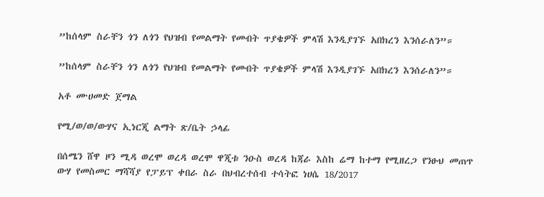”ከሰላም ስራቸን ጎን ለጎን የህዝብ የመልማት የመብት ጥያቄዎች ምላሽ እንዲያገኙ አበክረን እንሰራለን”።

”ከሰላም ስራቸን ጎን ለጎን የህዝብ የመልማት የመብት ጥያቄዎች ምላሽ እንዲያገኙ አበክረን እንሰራለን”።

አቶ ሙሀመድ ጀማል

የሚ/ወ/ወ/ውሃና ኢነርጂ ልማት ጽ/ቤት ኃላፊ

በሰሜን ሸዋ ዞን ሚዳ ወረሞ ወረዳ ወረሞ ዋጂቱ ንዑስ ወረዳ ከጃራ እስከ ሬማ ከተማ የሚዘረጋ የንፁህ መጠጥ ውሃ የመስመር ማሻሻያ የፓይፕ ቀበራ ስራ በህብረተሰብ ተሳትፎ ነሀሴ 18/2017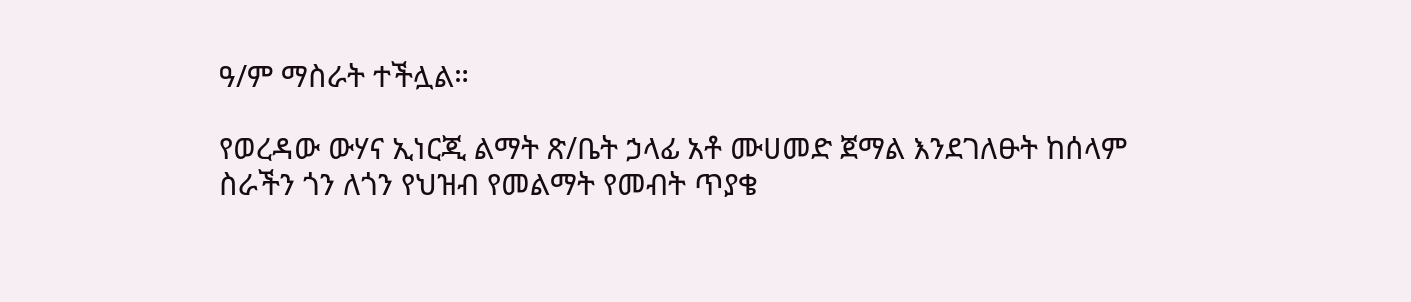ዓ/ም ማስራት ተችሏል።

የወረዳው ውሃና ኢነርጂ ልማት ጽ/ቤት ኃላፊ አቶ ሙሀመድ ጀማል እንደገለፁት ከሰላም ስራችን ጎን ለጎን የህዝብ የመልማት የመብት ጥያቄ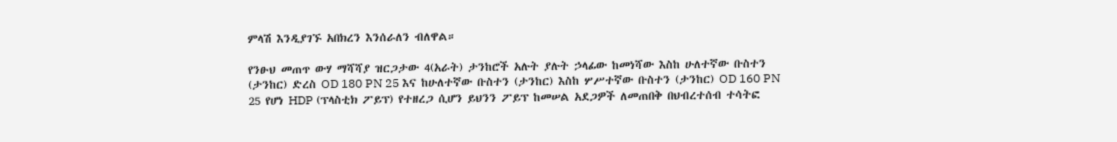ምላሽ እንዲያገኙ አበክረን እንሰራለን ብለዋል።

የንፁህ መጠጥ ውሃ ማሻሻያ ዝርጋታው 4(አራት) ታንከሮች አሉት ያሉት ኃላፊው ከመነሻው እስከ ሁለተኛው ቡስተን (ታንከር) ድረስ OD 180 PN 25 እና ከሁለተኛው ቡስተን (ታንከር) እስከ ሦሥተኛው ቡስተን (ታንከር) OD 160 PN 25 የሆነ HDP (ፕላስቲክ ፖይፕ) የተዘረጋ ሲሆን ይህንን ፖይፕ ከመሠል አደጋዎች ለመጠበቅ በህብረተሰብ ተሳትፎ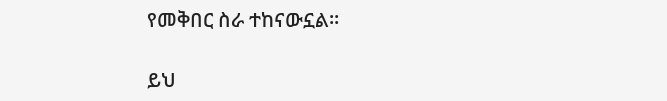የመቅበር ስራ ተከናውኗል።

ይህ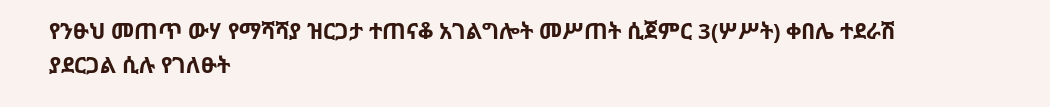የንፁህ መጠጥ ውሃ የማሻሻያ ዝርጋታ ተጠናቆ አገልግሎት መሥጠት ሲጀምር 3(ሦሥት) ቀበሌ ተደራሽ ያደርጋል ሲሉ የገለፁት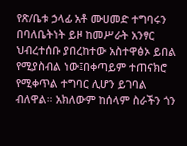የጽ/ቤቱ ኃላፊ አቶ ሙሀመድ ተግባሩን በባለቤትነት ይዞ ከመሥራት አንፃር ህብረተሰቡ ያበረከተው አስተዋፅኦ ይበል የሚያስብል ነው፤በቀጣይም ተጠናክሮ የሚቀጥል ተግባር ሊሆን ይገባል ብለዋል። አክለውም ከሰላም ስራችን ጎን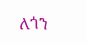ለጎን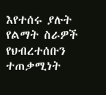እየተሰሩ ያሉት የልማት ስራዎች የህብረተሰቡን ተጠቃሚነት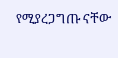የሚያረጋግጡ ናቸው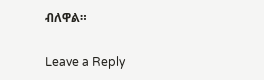ብለዋል።

Leave a Reply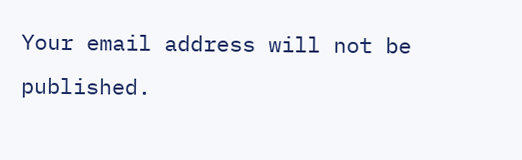Your email address will not be published.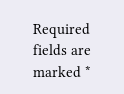Required fields are marked *